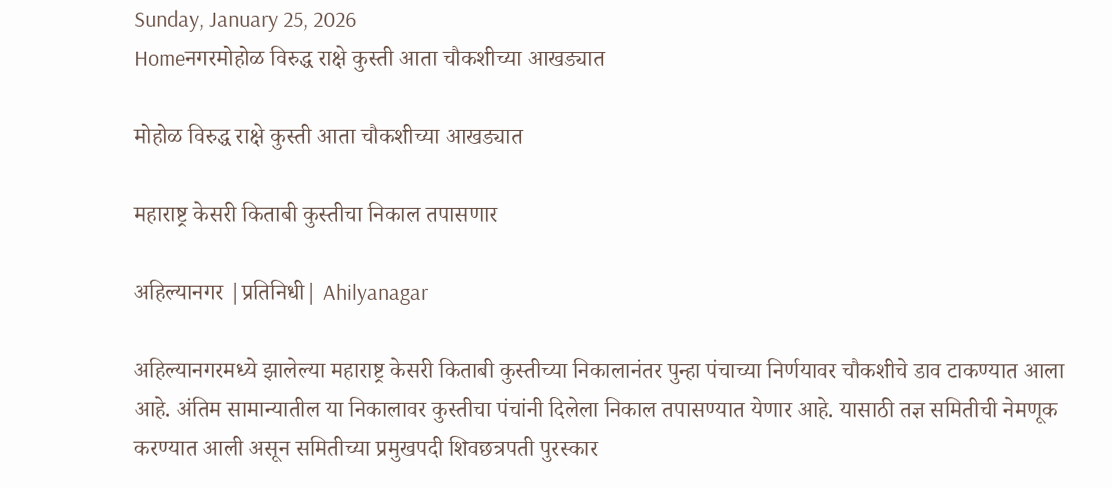Sunday, January 25, 2026
Homeनगरमोहोळ विरुद्ध राक्षे कुस्ती आता चौकशीच्या आखड्यात

मोहोळ विरुद्ध राक्षे कुस्ती आता चौकशीच्या आखड्यात

महाराष्ट्र केसरी किताबी कुस्तीचा निकाल तपासणार

अहिल्यानगर |प्रतिनिधी| Ahilyanagar

अहिल्यानगरमध्ये झालेल्या महाराष्ट्र केसरी किताबी कुस्तीच्या निकालानंतर पुन्हा पंचाच्या निर्णयावर चौकशीचे डाव टाकण्यात आला आहे. अंतिम सामान्यातील या निकालावर कुस्तीचा पंचांनी दिलेला निकाल तपासण्यात येणार आहे. यासाठी तज्ञ समितीची नेमणूक करण्यात आली असून समितीच्या प्रमुखपदी शिवछत्रपती पुरस्कार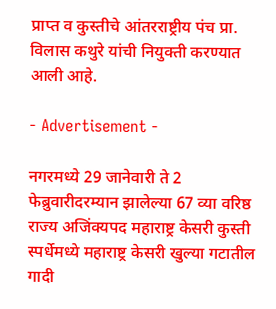प्राप्त व कुस्तीचे आंतरराष्ट्रीय पंच प्रा. विलास कथुरे यांची नियुक्ती करण्यात आली आहे.

- Advertisement -

नगरमध्ये 29 जानेवारी ते 2 फेब्रुवारीदरम्यान झालेल्या 67 व्या वरिष्ठ राज्य अजिंक्यपद महाराष्ट्र केसरी कुस्ती स्पर्धेमध्ये महाराष्ट्र केसरी खुल्या गटातील गादी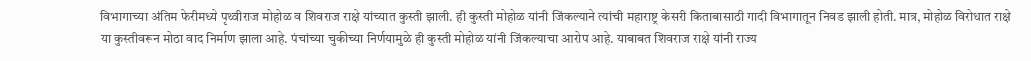विभागाच्या अंतिम फेरीमध्ये पृथ्वीराज मोहोळ व शिवराज राक्षे यांच्यात कुस्ती झाली. ही कुस्ती मोहोळ यांनी जिंकल्याने त्यांची महाराष्ट्र केसरी किताबासाठी गादी विभागातून निवड झाली होती. मात्र, मोहोळ विरोधात राक्षे या कुस्तीवरून मोठा वाद निर्माण झाला आहे. पंचांच्या चुकीच्या निर्णयामुळे ही कुस्ती मोहोळ यांनी जिंकल्याचा आरोप आहे. याबाबत शिवराज राक्षे यांनी राज्य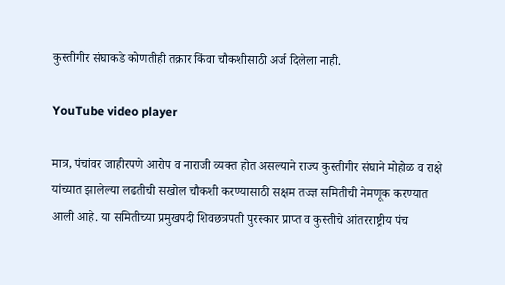कुस्तीगीर संघाकडे कोणतीही तक्रार किंवा चौकशीसाठी अर्ज दिलेला नाही.

YouTube video player

मात्र, पंचांवर जाहीरपणे आरोप व नाराजी व्यक्त होत असल्याने राज्य कुस्तीगीर संघाने मोहोळ व राक्षे यांच्यात झालेल्या लढतीची सखोल चौकशी करण्यासाठी सक्षम तज्ज्ञ समितीची नेमणूक करण्यात आली आहे. या समितीच्या प्रमुखपदी शिवछत्रपती पुरस्कार प्राप्त व कुस्तीचे आंतरराष्ट्रीय पंच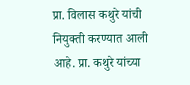प्रा. विलास कथुरे यांची नियुक्ती करण्यात आली आहे. प्रा. कथुरे यांच्या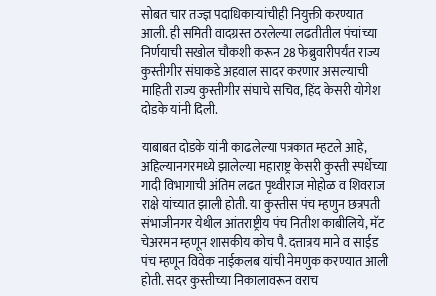सोबत चार तज्ज्ञ पदाधिकार्‍यांचीही नियुक्ती करण्यात आली. ही समिती वादग्रस्त ठरलेल्या लढतीतील पंचांच्या निर्णयाची सखोल चौकशी करून 28 फेब्रुवारीपर्यंत राज्य कुस्तीगीर संघाकडे अहवाल सादर करणार असल्याची माहिती राज्य कुस्तीगीर संघाचे सचिव, हिंद केसरी योगेश दोडके यांनी दिली.

याबाबत दोडके यांनी काढलेल्या पत्रकात म्हटले आहे, अहिल्यानगरमध्ये झालेल्या महाराष्ट्र केसरी कुस्ती स्पर्धेच्या गादी विभागाची अंतिम लढत पृथ्वीराज मोहोळ व शिवराज राक्षे यांच्यात झाली होती. या कुस्तीस पंच म्हणुन छत्रपती संभाजीनगर येथील आंतराष्ट्रीय पंच नितीश काबीलिये, मॅट चेअरमन म्हणून शासकीय कोच पै. दत्तात्रय माने व साईड पंच म्हणून विवेक नाईकलब यांची नेमणुक करण्यात आली होती. सदर कुस्तीच्या निकालावरून वराच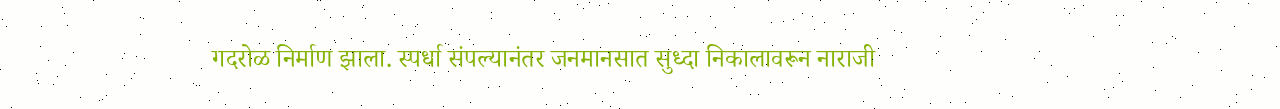गदरोळ निर्माण झाला. स्पर्धा संपल्यानंतर जनमानसात सुध्दा निकालावरून नाराजी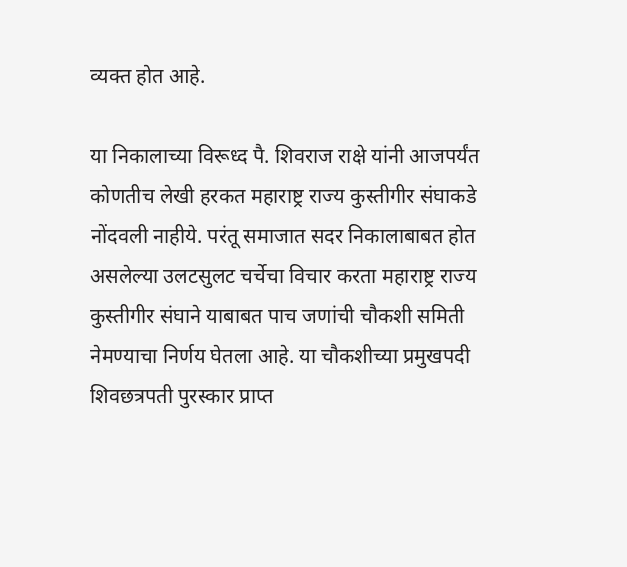व्यक्त होत आहे.

या निकालाच्या विरूध्द पै. शिवराज राक्षे यांनी आजपर्यंत कोणतीच लेखी हरकत महाराष्ट्र राज्य कुस्तीगीर संघाकडे नोंदवली नाहीये. परंतू समाजात सदर निकालाबाबत होत असलेल्या उलटसुलट चर्चेचा विचार करता महाराष्ट्र राज्य कुस्तीगीर संघाने याबाबत पाच जणांची चौकशी समिती नेमण्याचा निर्णय घेतला आहे. या चौकशीच्या प्रमुखपदी शिवछत्रपती पुरस्कार प्राप्त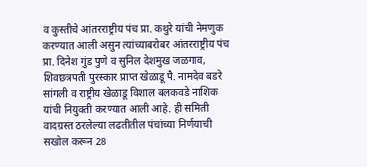व कुस्तीचे आंतरराष्ट्रीय पंच प्रा. कथुरे यांची नेमणुक करण्यात आली असुन त्यांच्याबरोबर आंतरराष्ट्रीय पंच प्रा. दिनेश गुंड पुणे व सुनिल देशमुख जळगाव, शिवछत्रपती पुरस्कार प्राप्त खेळाडू पै. नामदेव बडरे सांगली व राष्ट्रीय खेळाडू विशाल बलकवडे नाशिक यांची नियुक्ती करण्यात आली आहे. ही समिती वादग्रस्त ठरलेल्या लढतीतील पंचांच्या निर्णयाची सखोल करून 28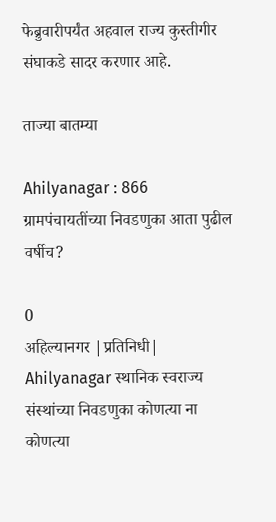फेब्रुवारीपर्यंत अहवाल राज्य कुस्तीगीर संघाकडे सादर करणार आहे.

ताज्या बातम्या

Ahilyanagar : 866 ग्रामपंचायतींच्या निवडणुका आता पुढील वर्षीच?

0
अहिल्यानगर |प्रतिनिधी| Ahilyanagar स्थानिक स्वराज्य संस्थांच्या निवडणुका कोणत्या ना कोणत्या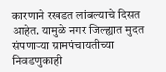कारणाने रखडत लांबल्याचे दिसत आहेत. यामुळे नगर जिल्ह्यात मुदत संपणार्‍या ग्रामपंचायतीच्या निवडणुकाही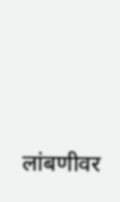लांबणीवर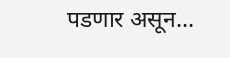पडणार असून...